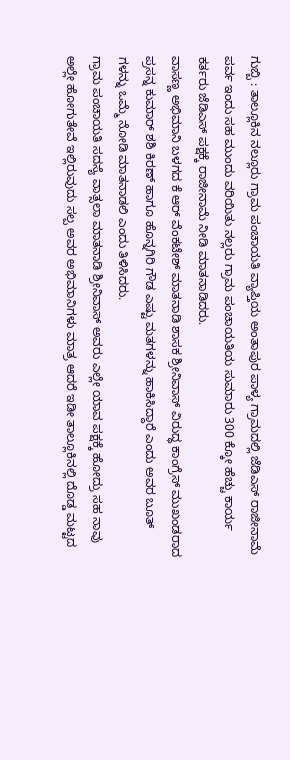ಗುಬ್ಬಿ : ತಾಲ್ಲೂಕಿನ ನಲ್ಲೂರು ಗ್ರಾಮ ಪಂಚಾಯತಿ ವ್ಯಾಪ್ತಿಯ ಅಂತಾಪುರ ಪಾಳ್ಯ ಗ್ರಾಮದಲ್ಲಿ ಜೆಡಿಎಸ್ ರಾಜೀನಾಮೆ ಪರ್ವ ಇಂದು ಸಹ ಮುಂದು ವರಿಯಿತು ನಲ್ಲರು ಗ್ರಾಮ ಪಂಚಾಯತಿಯ ಸುಮಾರು 300 ಕ್ಕೋ ಹೆಚ್ಚು ಕಾರ್ಯ ಕರ್ತರು ಜೆಡಿಎಸ್ ಪಕ್ಷಕ್ಕೆ ರಾಜೀನಾಮೆ ನೀಡಿ ಮಾತನಾಡಿದರು.
ವಾಸಣ್ಣ ಅಭಿಮಾನಿ ಬಳಗದ ಕೆ ಆರ್ ವೆಂಕಟೇಶ್ ಮಾತನಾಡಿ ಶಾಸಕ ಶ್ರೀನಿವಾಸ್ ವಿರುದ್ಧ ಕಾಂಗ್ರೆಸ್ ಮುಖಂಡರಾದ ಪ್ರಸನ್ನ ಕುಮಾರ್ ಶಶಿ ಕಿರಣ್ ಹಾಗೂ ಹೊನ್ನಗಿರಿ ಗೌಡ ಎಷ್ಟು ಮತಗಳನ್ನು ಹಾಕಿಸಿದ್ದಾರೆ ಎಂದು ಅವರ ಬೂತ್ ಗಳನ್ನು ಒಮ್ಮೆ ನೋಡಿ ಮಾತನಾಡಲಿ ಎಂದು ತಿಳಿಸಿದರು.
ಗ್ರಾಮ ಪಂಚಾಯತಿ ಸದಸ್ಯೆ ವಾತ್ಸಲಾ ಮಾತನಾಡಿ ಶ್ರೀನಿವಾಸ್ ಅವರು ಎಲ್ಲೇ ಯಾವ ಪಕ್ಷಕ್ಕೆ ಹೋದ್ರು ಸಹ ನಾವು ಅಲ್ಲೇ ಹೋಗುತೇವೆ ಇಲ್ಲಿರುವುದು ಸಲ್ಪ ಅವರ ಅಭಿಮಾನಿಗಳು ಮಾತ್ರ ಆದರೆ ಇಡೀ ತಾಲ್ಲೂಕಿನಲ್ಲಿ ದೊಡ್ಡ ಮಟ್ಟದ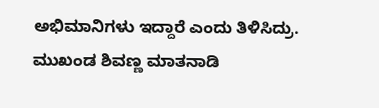ಅಭಿಮಾನಿಗಳು ಇದ್ದಾರೆ ಎಂದು ತಿಳಿಸಿದ್ರು.
ಮುಖಂಡ ಶಿವಣ್ಣ ಮಾತನಾಡಿ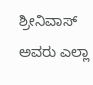ಶ್ರೀನಿವಾಸ್ ಅವರು ಎಲ್ಲಾ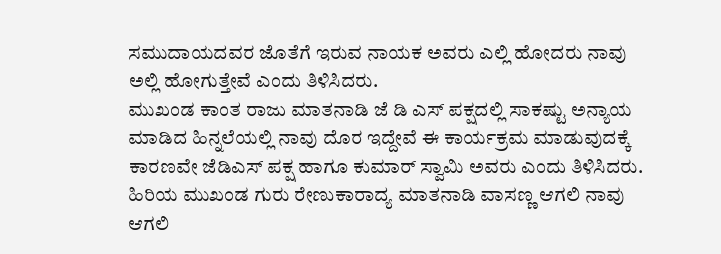ಸಮುದಾಯದವರ ಜೊತೆಗೆ ಇರುವ ನಾಯಕ ಅವರು ಎಲ್ಲಿ ಹೋದರು ನಾವು ಅಲ್ಲಿ ಹೋಗುತ್ತೇವೆ ಎಂದು ತಿಳಿಸಿದರು.
ಮುಖಂಡ ಕಾಂತ ರಾಜು ಮಾತನಾಡಿ ಜೆ ಡಿ ಎಸ್ ಪಕ್ಷದಲ್ಲಿ ಸಾಕಷ್ಟು ಅನ್ಯಾಯ ಮಾಡಿದ ಹಿನ್ನಲೆಯಲ್ಲಿ ನಾವು ದೊರ ಇದ್ದೇವೆ ಈ ಕಾರ್ಯಕ್ರಮ ಮಾಡುವುದಕ್ಕೆ ಕಾರಣವೇ ಜೆಡಿಎಸ್ ಪಕ್ಷ ಹಾಗೂ ಕುಮಾರ್ ಸ್ವಾಮಿ ಅವರು ಎಂದು ತಿಳಿಸಿದರು.
ಹಿರಿಯ ಮುಖಂಡ ಗುರು ರೇಣುಕಾರಾದ್ಯ ಮಾತನಾಡಿ ವಾಸಣ್ಣ ಆಗಲಿ ನಾವು ಆಗಲಿ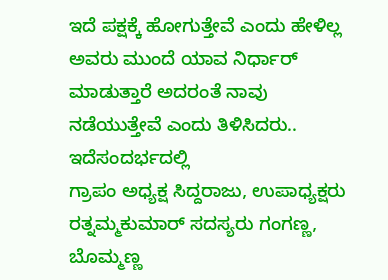ಇದೆ ಪಕ್ಷಕ್ಕೆ ಹೋಗುತ್ತೇವೆ ಎಂದು ಹೇಳಿಲ್ಲ ಅವರು ಮುಂದೆ ಯಾವ ನಿರ್ಧಾರ್ ಮಾಡುತ್ತಾರೆ ಅದರಂತೆ ನಾವು ನಡೆಯುತ್ತೇವೆ ಎಂದು ತಿಳಿಸಿದರು.. ಇದೆಸಂದರ್ಭದಲ್ಲಿ
ಗ್ರಾಪಂ ಅಧ್ಯಕ್ಷ ಸಿದ್ದರಾಜು, ಉಪಾಧ್ಯಕ್ಷರು ರತ್ನಮ್ಮಕುಮಾರ್ ಸದಸ್ಯರು ಗಂಗಣ್ಣ, ಬೊಮ್ಮಣ್ಣ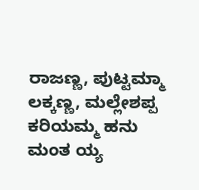ರಾಜಣ್ಣ, ಪುಟ್ಟಮ್ಮಾ ಲಕ್ಕಣ್ಣ, ಮಲ್ಲೇಶಪ್ಪ ಕರಿಯಮ್ಮ ಹನು ಮಂತ ಯ್ಯ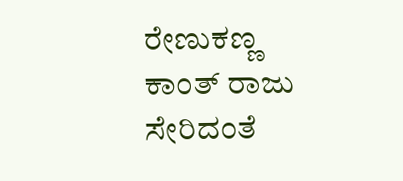ರೇಣುಕಣ್ಣ ಕಾಂತ್ ರಾಜು ಸೇರಿದಂತೆ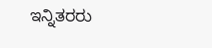ಇನ್ನಿತರರು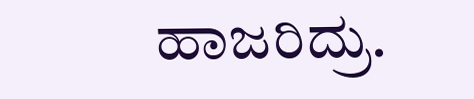ಹಾಜರಿದ್ರು.